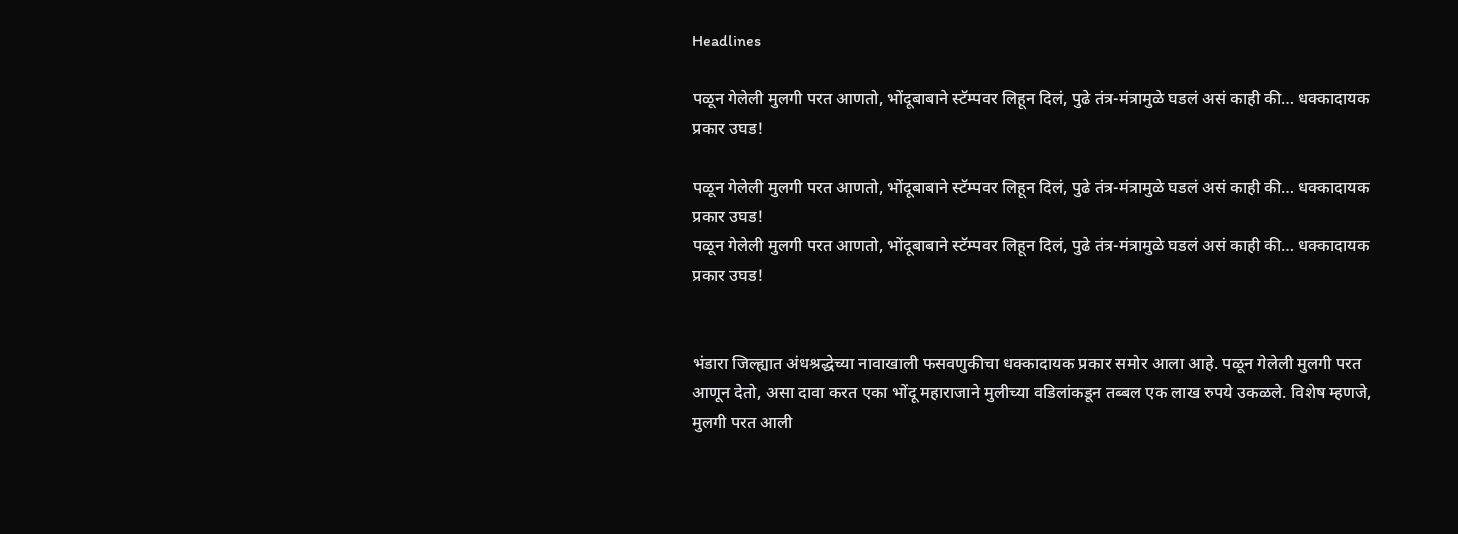Headlines

पळून गेलेली मुलगी परत आणतो, भोंदूबाबाने स्टॅम्पवर लिहून दिलं, पुढे तंत्र-मंत्रामुळे घडलं असं काही की… धक्कादायक प्रकार उघड!

पळून गेलेली मुलगी परत आणतो, भोंदूबाबाने स्टॅम्पवर लिहून दिलं, पुढे तंत्र-मंत्रामुळे घडलं असं काही की… धक्कादायक प्रकार उघड!
पळून गेलेली मुलगी परत आणतो, भोंदूबाबाने स्टॅम्पवर लिहून दिलं, पुढे तंत्र-मंत्रामुळे घडलं असं काही की… धक्कादायक प्रकार उघड!


भंडारा जिल्ह्यात अंधश्रद्धेच्या नावाखाली फसवणुकीचा धक्कादायक प्रकार समोर आला आहे. पळून गेलेली मुलगी परत आणून देतो, असा दावा करत एका भोंदू महाराजाने मुलीच्या वडिलांकडून तब्बल एक लाख रुपये उकळले. विशेष म्हणजे, मुलगी परत आली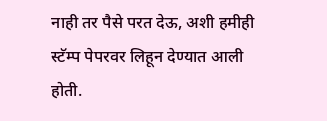नाही तर पैसे परत देऊ, अशी हमीही स्टॅम्प पेपरवर लिहून देण्यात आली होती.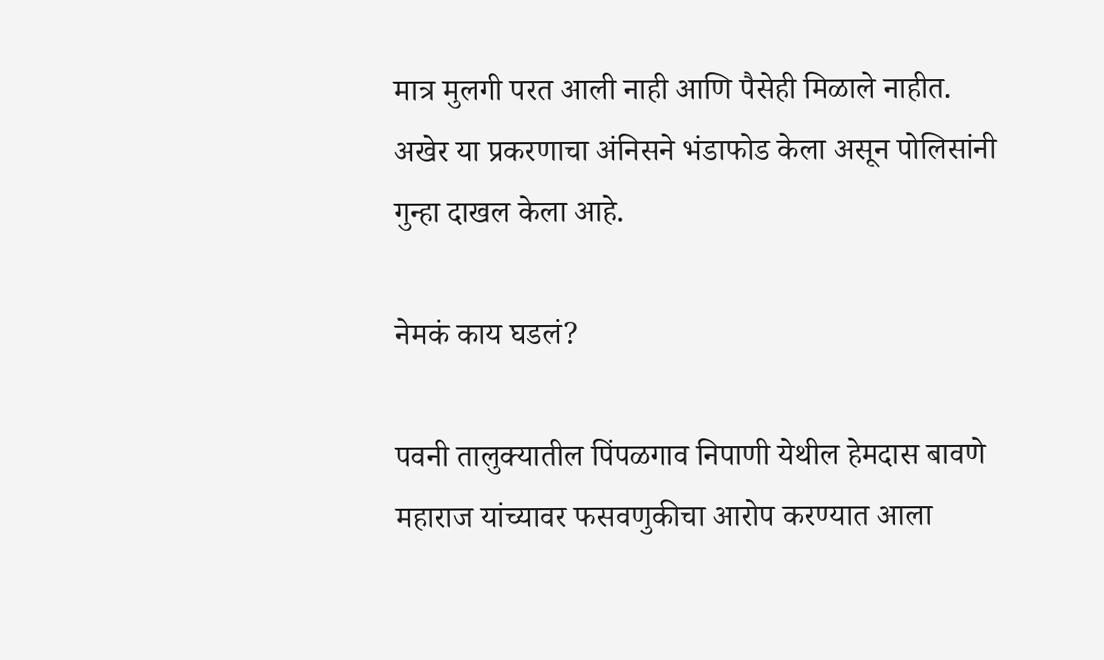मात्र मुलगी परत आली नाही आणि पैसेही मिळाले नाहीत. अखेर या प्रकरणाचा अंनिसने भंडाफोड केला असून पोलिसांनी गुन्हा दाखल केला आहे.

नेमकं काय घडलं?

पवनी तालुक्यातील पिंपळगाव निपाणी येथील हेमदास बावणे महाराज यांच्यावर फसवणुकीचा आरोप करण्यात आला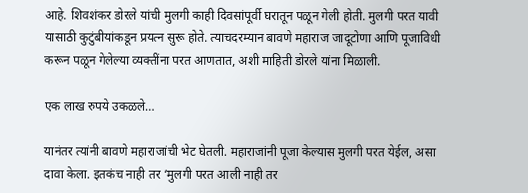आहे. शिवशंकर डोरले यांची मुलगी काही दिवसांपूर्वी घरातून पळून गेली होती. मुलगी परत यावी यासाठी कुटुंबीयांकडून प्रयत्न सुरू होते. त्याचदरम्यान बावणे महाराज जादूटोणा आणि पूजाविधी करून पळून गेलेल्या व्यक्तींना परत आणतात, अशी माहिती डोरले यांना मिळाली.

एक लाख रुपये उकळले…

यानंतर त्यांनी बावणे महाराजांची भेट घेतली. महाराजांनी पूजा केल्यास मुलगी परत येईल, असा दावा केला. इतकंच नाही तर ‘मुलगी परत आली नाही तर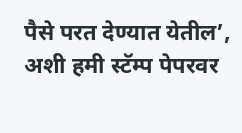पैसे परत देण्यात येतील’, अशी हमी स्टॅम्प पेपरवर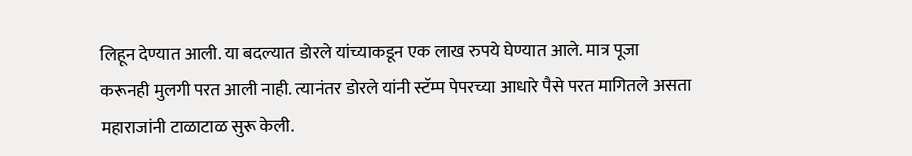लिहून देण्यात आली. या बदल्यात डोरले यांच्याकडून एक लाख रुपये घेण्यात आले. मात्र पूजा करूनही मुलगी परत आली नाही. त्यानंतर डोरले यांनी स्टॅम्प पेपरच्या आधारे पैसे परत मागितले असता महाराजांनी टाळाटाळ सुरू केली.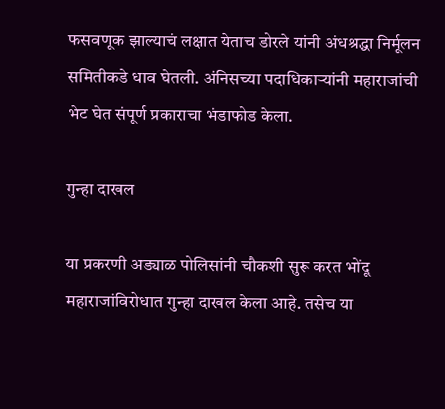फसवणूक झाल्याचं लक्षात येताच डोरले यांनी अंधश्रद्धा निर्मूलन समितीकडे धाव घेतली. अंनिसच्या पदाधिकाऱ्यांनी महाराजांची भेट घेत संपूर्ण प्रकाराचा भंडाफोड केला.

गुन्हा दाखल

या प्रकरणी अड्याळ पोलिसांनी चौकशी सुरू करत भोंदू महाराजांविरोधात गुन्हा दाखल केला आहे. तसेच या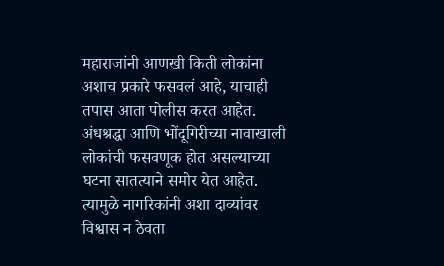महाराजांनी आणखी किती लोकांना अशाच प्रकारे फसवलं आहे, याचाही तपास आता पोलीस करत आहेत. अंधश्रद्धा आणि भोंदूगिरीच्या नावाखाली लोकांची फसवणूक होत असल्याच्या घटना सातत्याने समोर येत आहेत. त्यामुळे नागरिकांनी अशा दाव्यांवर विश्वास न ठेवता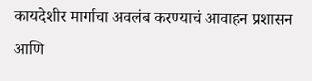कायदेशीर मार्गाचा अवलंब करण्याचं आवाहन प्रशासन आणि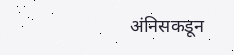अंनिसकडून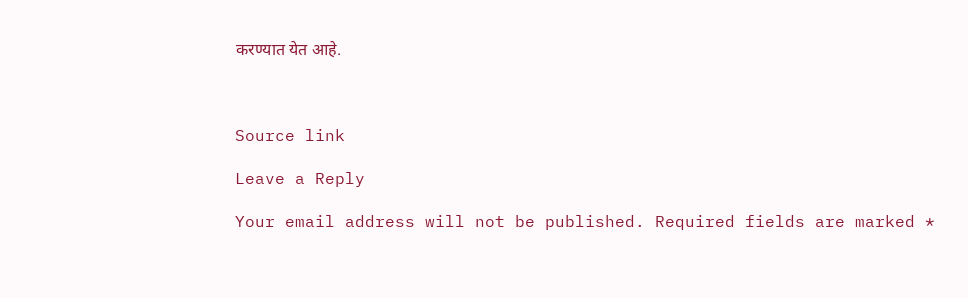करण्यात येत आहे.



Source link

Leave a Reply

Your email address will not be published. Required fields are marked *